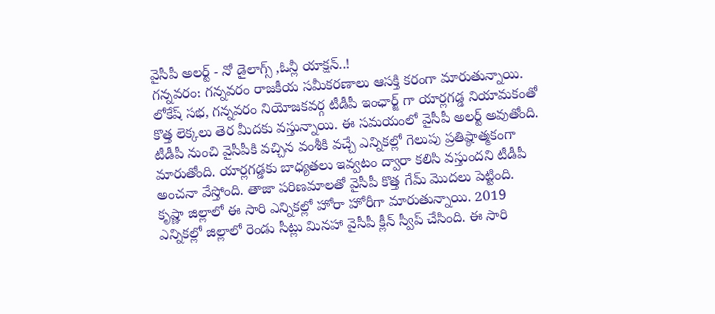వైసీపీ అలర్ట్ - నో డైలాగ్స్ ,ఓన్లీ యాక్షన్..!
గన్నవరం: గన్నవరం రాజకీయ సమీకరణాలు ఆసక్తి కరంగా మారుతున్నాయి. లోకేష్ సభ, గన్నవరం నియోజకవర్గ టీడీపీ ఇంఛార్జ్ గా యార్లగడ్డ నియామకంతో కొత్త లెక్కలు తెర మీదకు వస్తున్నాయి. ఈ సమయంలో వైసీపీ అలర్ట్ అవుతోంది. టీడీపీ నుంచి వైసీపీకి వచ్చిన వంశీకి వచ్చే ఎన్నికల్లో గెలుపు ప్రతిష్ఠాత్మకంగా మారుతోంది. యార్లగడ్డకు బాధ్యతలు ఇవ్వటం ద్వారా కలిసి వస్తుందని టీడీపీ అంచనా వేస్తోంది. తాజా పరిణమాలతో వైసీపీ కొత్త గేమ్ మొదలు పెట్టింది.
కృష్ణా జిల్లాలో ఈ సారి ఎన్నికల్లో హోరా హోరీగా మారుతున్నాయి. 2019 ఎన్నికల్లో జిల్లాలో రెండు సీట్లు మినహా వైసీపీ క్లీన్ స్వీప్ చేసింది. ఈ సారి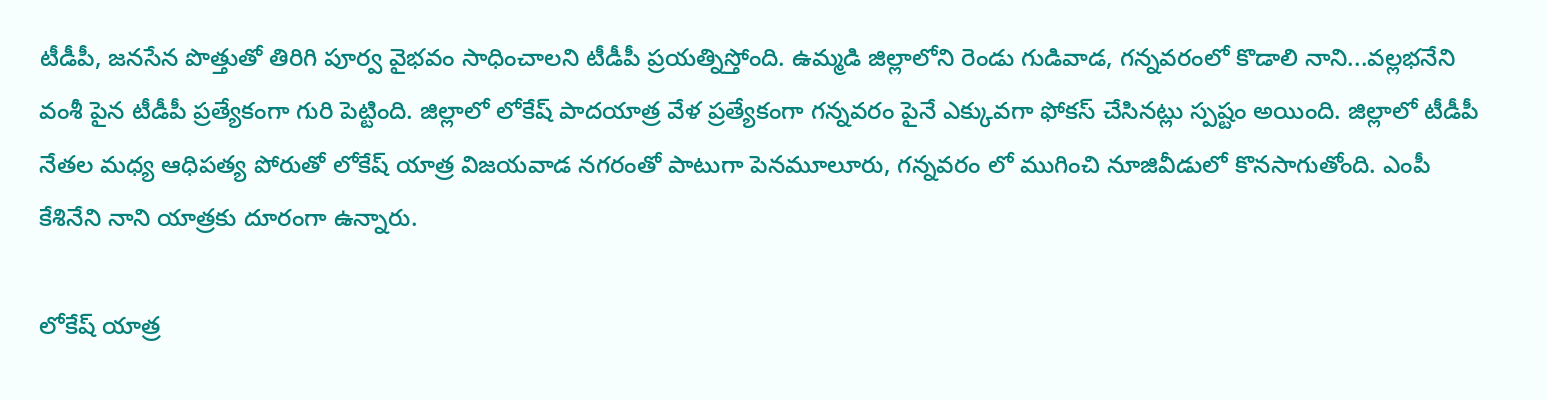టీడీపీ, జనసేన పొత్తుతో తిరిగి పూర్వ వైభవం సాధించాలని టీడీపీ ప్రయత్నిస్తోంది. ఉమ్మడి జిల్లాలోని రెండు గుడివాడ, గన్నవరంలో కొడాలి నాని...వల్లభనేని వంశీ పైన టీడీపీ ప్రత్యేకంగా గురి పెట్టింది. జిల్లాలో లోకేష్ పాదయాత్ర వేళ ప్రత్యేకంగా గన్నవరం పైనే ఎక్కువగా ఫోకస్ చేసినట్లు స్పష్టం అయింది. జిల్లాలో టీడీపీ నేతల మధ్య ఆధిపత్య పోరుతో లోకేష్ యాత్ర విజయవాడ నగరంతో పాటుగా పెనమూలూరు, గన్నవరం లో ముగించి నూజివీడులో కొనసాగుతోంది. ఎంపీ కేశినేని నాని యాత్రకు దూరంగా ఉన్నారు.

లోకేష్ యాత్ర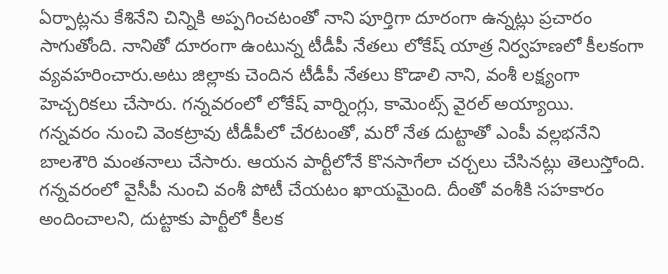ఏర్పాట్లను కేశినేని చిన్నికి అప్పగించటంతో నాని పూర్తిగా దూరంగా ఉన్నట్లు ప్రచారం సాగుతోంది. నానితో దూరంగా ఉంటున్న టీడీపీ నేతలు లోకేష్ యాత్ర నిర్వహణలో కీలకంగా వ్యవహరించారు.అటు జిల్లాకు చెందిన టీడీపీ నేతలు కొడాలి నాని, వంశీ లక్ష్యంగా హెచ్చరికలు చేసారు. గన్నవరంలో లోకేష్ వార్నింగ్లు, కామెంట్స్ వైరల్ అయ్యాయి.
గన్నవరం నుంచి వెంకట్రావు టీడీపీలో చేరటంతో, మరో నేత దుట్టాతో ఎంపీ వల్లభనేని బాలశౌరి మంతనాలు చేసారు. ఆయన పార్టీలోనే కొనసాగేలా చర్చలు చేసినట్లు తెలుస్తోంది. గన్నవరంలో వైసీపీ నుంచి వంశీ పోటీ చేయటం ఖాయమైంది. దీంతో వంశీకి సహకారం అందించాలని, దుట్టాకు పార్టీలో కీలక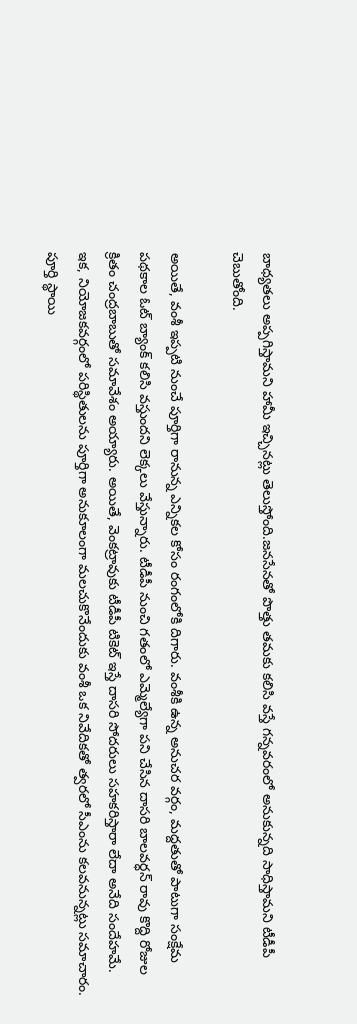బాధ్యతలు అప్పగిస్తామని హామీ ఇచ్చినట్లు తెలుస్తోంది.జనసేనతో పొత్తు తమకు కలిసి వస్తే గన్నవరంలో అనుకున్నది సాధిస్తామని టీడీపీ చెబుతోంది.

అయితే, వంశీ ఇప్పటి నుంచే పూర్తిగా రానున్న ఎన్నికల కోసం రంగంలోకి దిగారు. వంశీకి ఉన్న అనుచర వర్గం, మద్దతుతో పాటుగా సంక్షేమ పథకాల ఓట్ బ్యాంక్ కలిసి వస్తుందని లెక్కలు వేస్తున్నారు. టీడీపీ నుంచి గతంలో ఎమ్మెల్యేగా పని చేసిన దాసరి బాలవర్ధన్ రావు కొద్ది రోజుల క్రితం చంద్రబాబుతో సమావేశం అయ్యారు. అయితే, వెంకట్రావుకు టీడీపీ టికెట్ ఇస్తే దాసరి సోదరులు సహకరిస్తారా లేదా అనేది సందేహమే.
ఇక, నియోజకవర్గంలో పరిస్థితులను పూర్తిగా అనుకూలంగా మలచుకొనేందుకు వంశీ ఒక నివేదికతో త్వరలో సీఎంను కలవనున్నట్లు సమాచారం. పూర్తి స్థాయి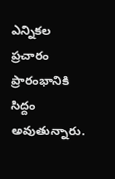ఎన్నికల ప్రచారం ప్రారంభానికి సిద్దం అవుతున్నారు.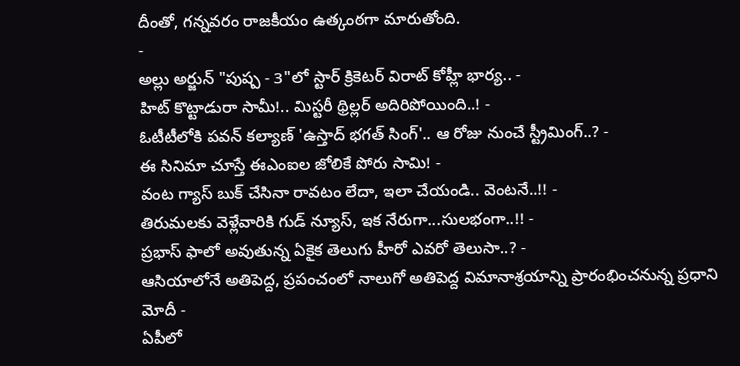దీంతో, గన్నవరం రాజకీయం ఉత్కంఠగా మారుతోంది.
-
అల్లు అర్జున్ "పుష్ప - 3"లో స్టార్ క్రికెటర్ విరాట్ కోహ్లీ భార్య.. -
హిట్ కొట్టాడురా సామీ!.. మిస్టరీ థ్రిల్లర్ అదిరిపోయింది..! -
ఓటీటీలోకి పవన్ కల్యాణ్ 'ఉస్తాద్ భగత్ సింగ్'.. ఆ రోజు నుంచే స్ట్రీమింగ్..? -
ఈ సినిమా చూస్తే ఈఎంఐల జోలికే పోరు సామి! -
వంట గ్యాస్ బుక్ చేసినా రావటం లేదా, ఇలా చేయండి.. వెంటనే..!! -
తిరుమలకు వెళ్లేవారికి గుడ్ న్యూస్, ఇక నేరుగా...సులభంగా..!! -
ప్రభాస్ ఫాలో అవుతున్న ఏకైక తెలుగు హీరో ఎవరో తెలుసా..? -
ఆసియాలోనే అతిపెద్ద, ప్రపంచంలో నాలుగో అతిపెద్ద విమానాశ్రయాన్ని ప్రారంభించనున్న ప్రధాని మోదీ -
ఏపీలో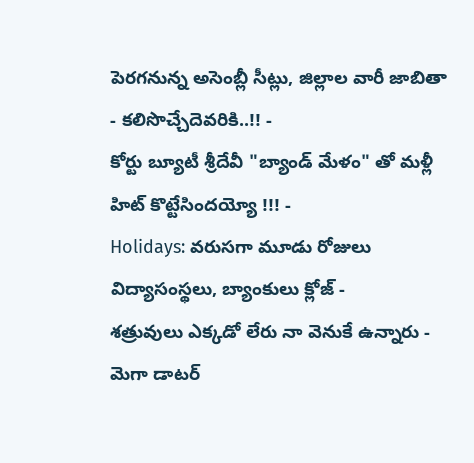పెరగనున్న అసెంబ్లీ సీట్లు, జిల్లాల వారీ జాబితా - కలిసొచ్చేదెవరికి..!! -
కోర్టు బ్యూటీ శ్రీదేవీ "బ్యాండ్ మేళం" తో మళ్లీ హిట్ కొట్టేసిందయ్యో !!! -
Holidays: వరుసగా మూడు రోజులు విద్యాసంస్థలు, బ్యాంకులు క్లోజ్ -
శత్రువులు ఎక్కడో లేరు నా వెనుకే ఉన్నారు - మెగా డాటర్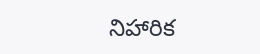నిహారిక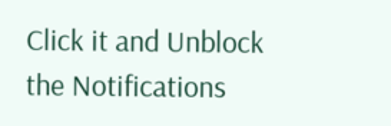Click it and Unblock the Notifications